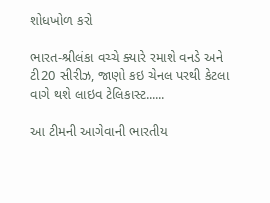શોધખોળ કરો

ભારત-શ્રીલંકા વચ્ચે ક્યારે રમાશે વનડે અને ટી20 સીરીઝ, જાણો કઇ ચેનલ પરથી કેટલા વાગે થશે લાઇવ ટેલિકાસ્ટ......

આ ટીમની આગેવાની ભારતીય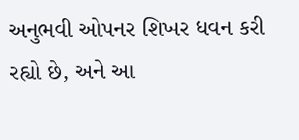અનુભવી ઓપનર શિખર ધવન કરી રહ્યો છે, અને આ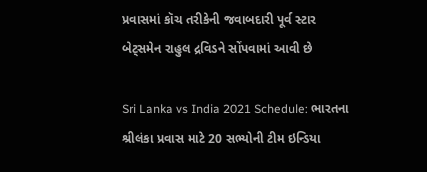પ્રવાસમાં કૉચ તરીકેની જવાબદારી પૂર્વ સ્ટાર બેટ્સમેન રાહુલ દ્રવિડને સોંપવામાં આવી છે

Sri Lanka vs India 2021 Schedule: ભારતના શ્રીલંકા પ્રવાસ માટે 20 સભ્યોની ટીમ ઇન્ડિયા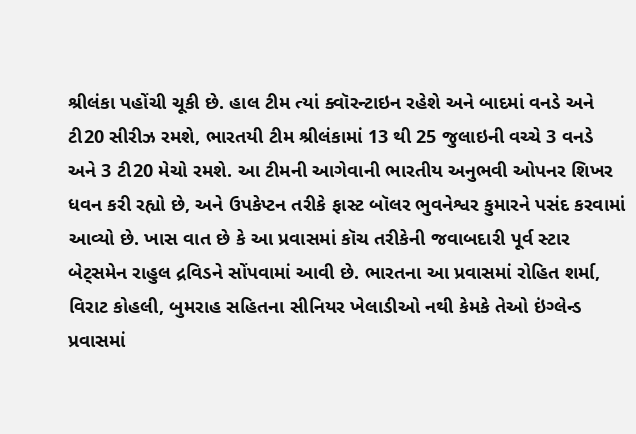શ્રીલંકા પહોંચી ચૂકી છે. હાલ ટીમ ત્યાં ક્વૉરન્ટાઇન રહેશે અને બાદમાં વનડે અને ટી20 સીરીઝ રમશે, ભારતયી ટીમ શ્રીલંકામાં 13 થી 25 જુલાઇની વચ્ચે 3 વનડે અને 3 ટી20 મેચો રમશે. આ ટીમની આગેવાની ભારતીય અનુભવી ઓપનર શિખર ધવન કરી રહ્યો છે, અને ઉપકેપ્ટન તરીકે ફાસ્ટ બૉલર ભુવનેશ્વર કુમારને પસંદ કરવામાં આવ્યો છે. ખાસ વાત છે કે આ પ્રવાસમાં કૉચ તરીકેની જવાબદારી પૂર્વ સ્ટાર બેટ્સમેન રાહુલ દ્રવિડને સોંપવામાં આવી છે. ભારતના આ પ્રવાસમાં રોહિત શર્મા, વિરાટ કોહલી, બુમરાહ સહિતના સીનિયર ખેલાડીઓ નથી કેમકે તેઓ ઇંગ્લેન્ડ પ્રવાસમાં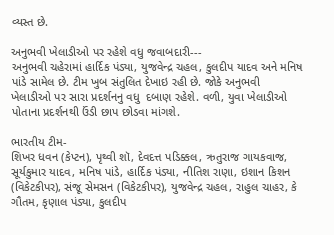વ્યસ્ત છે.

અનુભવી ખેલાડીઓ પર રહેશે વધુ જવાબદારી---
અનુભવી ચહેરામાં હાર્દિક પંડ્યા, યુજવેન્દ્ર ચહલ, કુલદીપ યાદવ અને મનિષ પાંડે સામેલ છે. ટીમ ખુબ સંતુલિત દેખાઇ રહી છે. જોકે અનુભવી ખેલાડીઓ પર સારા પ્રદર્શનનુ વધુ  દબાણ રહેશે. વળી, યુવા ખેલાડીઓ પોતાના પ્રદર્શનથી ઉંડી છાપ છોડવા માંગશે.

ભારતીય ટીમ-
શિખર ધવન (કેપ્ટન), પૃથ્વી શૉ, દેવદત્ત પડિક્કલ, ઋતુરાજ ગાયકવાજ, સૂર્યકુમાર યાદવ, મનિષ પાંડે, હાર્દિક પંડ્યા, નીતિશ રાણા, ઇશાન કિશન (વિકેટકીપર), સંજૂ સેમસન (વિકેટકીપર), યુજવેન્દ્ર ચહલ, રાહુલ ચાહર, કે ગૌતમ, કૃણાલ પંડ્યા, કુલદીપ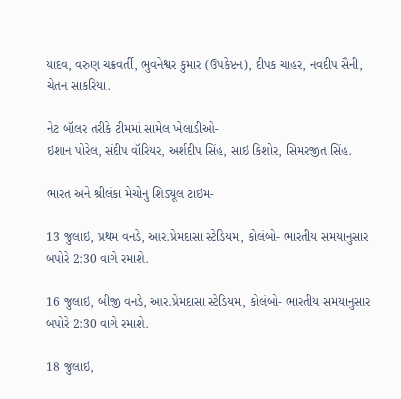યાદવ, વરુણ ચક્રવર્તી, ભુવનેશ્વર કુમાર (ઉપકેપ્ટન), દીપક ચાહર, નવદીપ સૈની, ચેતન સાકરિયા.

નેટ બૉલર તરીકે ટીમમાં સામેલ ખેલાડીઓ-
ઇશાન પોરેલ, સંદીપ વૉરિયર, અર્શદીપ સિંહ, સાઇ કિશોર, સિમરજીત સિંહ.

ભારત અને શ્રીલંકા મેચોનુ શિડ્યૂલ ટાઇમ-

13 જુલાઇ, પ્રથમ વનડે, આર.પ્રેમદાસા સ્ટેડિયમ, કોલંબો- ભારતીય સમયાનુસાર બપોરે 2:30 વાગે રમાશે.

16 જુલાઇ, બીજી વનડે, આર.પ્રેમદાસા સ્ટેડિયમ, કોલંબો- ભારતીય સમયાનુસાર બપોરે 2:30 વાગે રમાશે.

18 જુલાઇ,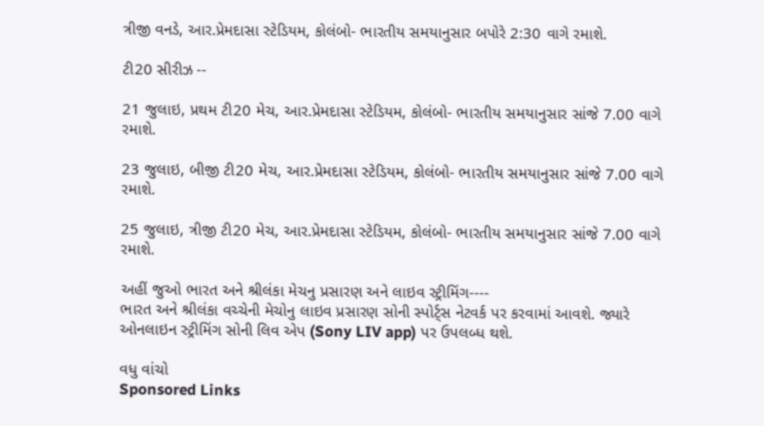ત્રીજી વનડે, આર.પ્રેમદાસા સ્ટેડિયમ, કોલંબો- ભારતીય સમયાનુસાર બપોરે 2:30 વાગે રમાશે.

ટી20 સીરીઝ --

21 જુલાઇ, પ્રથમ ટી20 મેચ, આર.પ્રેમદાસા સ્ટેડિયમ, કોલંબો- ભારતીય સમયાનુસાર સાંજે 7.00 વાગે રમાશે.

23 જુલાઇ, બીજી ટી20 મેચ, આર.પ્રેમદાસા સ્ટેડિયમ, કોલંબો- ભારતીય સમયાનુસાર સાંજે 7.00 વાગે રમાશે.

25 જુલાઇ, ત્રીજી ટી20 મેચ, આર.પ્રેમદાસા સ્ટેડિયમ, કોલંબો- ભારતીય સમયાનુસાર સાંજે 7.00 વાગે રમાશે.

અહીં જુઓ ભારત અને શ્રીલંકા મેચનુ પ્રસારણ અને લાઇવ સ્ટ્રીમિંગ----
ભારત અને શ્રીલંકા વચ્ચેની મેચોનુ લાઇવ પ્રસારણ સોની સ્પોર્ટ્સ નેટવર્ક પર કરવામાં આવશે. જ્યારે ઓનલાઇન સ્ટ્રીમિંગ સોની લિવ એપ (Sony LIV app) પર ઉપલબ્ધ થશે.

વધુ વાંચો
Sponsored Links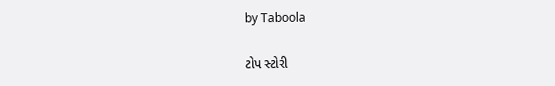by Taboola

ટોપ સ્ટોરી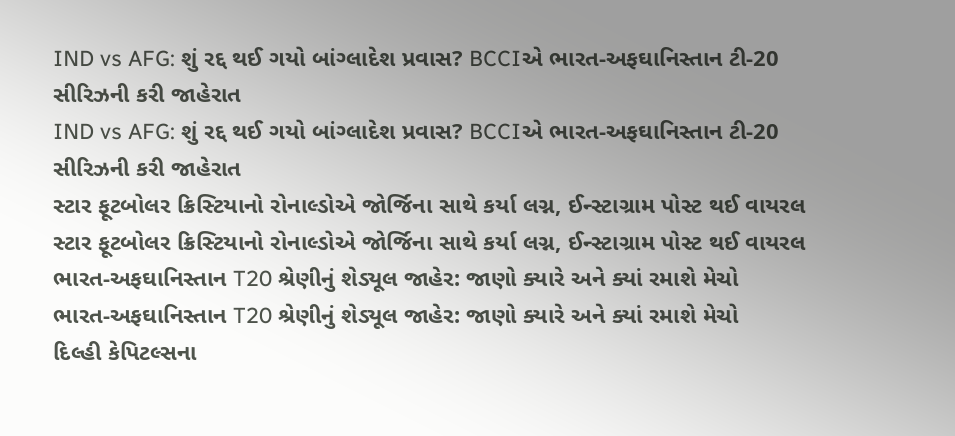IND vs AFG: શું રદ્દ થઈ ગયો બાંગ્લાદેશ પ્રવાસ? BCCIએ ભારત-અફઘાનિસ્તાન ટી-20 સીરિઝની કરી જાહેરાત
IND vs AFG: શું રદ્દ થઈ ગયો બાંગ્લાદેશ પ્રવાસ? BCCIએ ભારત-અફઘાનિસ્તાન ટી-20 સીરિઝની કરી જાહેરાત
સ્ટાર ફૂટબોલર ક્રિસ્ટિયાનો રોનાલ્ડોએ જોર્જિના સાથે કર્યા લગ્ન, ઈન્સ્ટાગ્રામ પોસ્ટ થઈ વાયરલ
સ્ટાર ફૂટબોલર ક્રિસ્ટિયાનો રોનાલ્ડોએ જોર્જિના સાથે કર્યા લગ્ન, ઈન્સ્ટાગ્રામ પોસ્ટ થઈ વાયરલ
ભારત-અફઘાનિસ્તાન T20 શ્રેણીનું શેડ્યૂલ જાહેર: જાણો ક્યારે અને ક્યાં રમાશે મેચો
ભારત-અફઘાનિસ્તાન T20 શ્રેણીનું શેડ્યૂલ જાહેર: જાણો ક્યારે અને ક્યાં રમાશે મેચો
દિલ્હી કેપિટલ્સના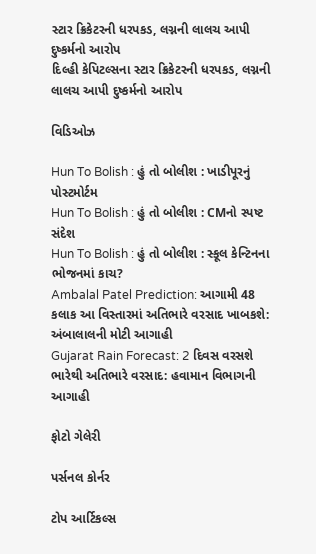સ્ટાર ક્રિકેટરની ધરપકડ, લગ્નની લાલચ આપી દુષ્કર્મનો આરોપ
દિલ્હી કેપિટલ્સના સ્ટાર ક્રિકેટરની ધરપકડ, લગ્નની લાલચ આપી દુષ્કર્મનો આરોપ

વિડિઓઝ

Hun To Bolish : હું તો બોલીશ : ખાડીપૂરનું પોસ્ટમોર્ટમ
Hun To Bolish : હું તો બોલીશ : CMનો સ્પષ્ટ સંદેશ
Hun To Bolish : હું તો બોલીશ : સ્કૂલ કેન્ટિનના ભોજનમાં કાચ?
Ambalal Patel Prediction: આગામી 48 કલાક આ વિસ્તારમાં અતિભારે વરસાદ ખાબકશે: અંબાલાલની મોટી આગાહી
Gujarat Rain Forecast: 2 દિવસ વરસશે ભારેથી અતિભારે વરસાદ: હવામાન વિભાગની આગાહી

ફોટો ગેલેરી

પર્સનલ કોર્નર

ટોપ આર્ટિકલ્સ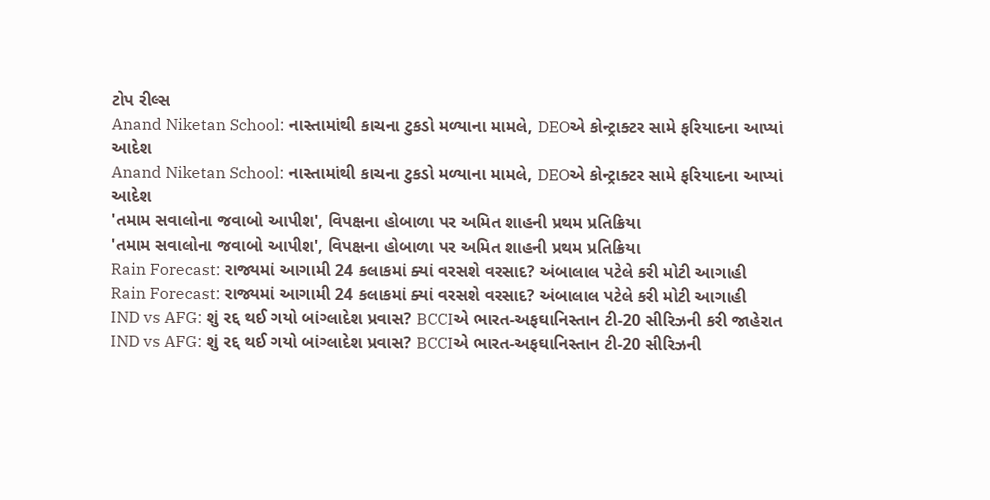ટોપ રીલ્સ
Anand Niketan School: નાસ્તામાંથી કાચના ટુકડો મળ્યાના મામલે, DEOએ કોન્ટ્રાક્ટર સામે ફરિયાદના આપ્યાં આદેશ
Anand Niketan School: નાસ્તામાંથી કાચના ટુકડો મળ્યાના મામલે, DEOએ કોન્ટ્રાક્ટર સામે ફરિયાદના આપ્યાં આદેશ
'તમામ સવાલોના જવાબો આપીશ', વિપક્ષના હોબાળા પર અમિત શાહની પ્રથમ પ્રતિક્રિયા
'તમામ સવાલોના જવાબો આપીશ', વિપક્ષના હોબાળા પર અમિત શાહની પ્રથમ પ્રતિક્રિયા
Rain Forecast: રાજ્યમાં આગામી 24 કલાકમાં ક્યાં વરસશે વરસાદ? અંબાલાલ પટેલે કરી મોટી આગાહી
Rain Forecast: રાજ્યમાં આગામી 24 કલાકમાં ક્યાં વરસશે વરસાદ? અંબાલાલ પટેલે કરી મોટી આગાહી
IND vs AFG: શું રદ્દ થઈ ગયો બાંગ્લાદેશ પ્રવાસ? BCCIએ ભારત-અફઘાનિસ્તાન ટી-20 સીરિઝની કરી જાહેરાત
IND vs AFG: શું રદ્દ થઈ ગયો બાંગ્લાદેશ પ્રવાસ? BCCIએ ભારત-અફઘાનિસ્તાન ટી-20 સીરિઝની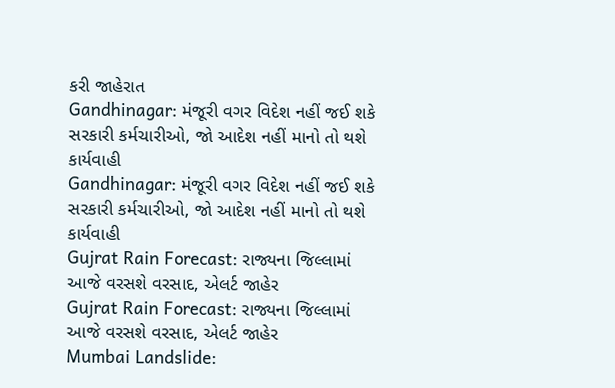કરી જાહેરાત
Gandhinagar: મંજૂરી વગર વિદેશ નહીં જઈ શકે સરકારી કર્મચારીઓ, જો આદેશ નહીં માનો તો થશે કાર્યવાહી
Gandhinagar: મંજૂરી વગર વિદેશ નહીં જઈ શકે સરકારી કર્મચારીઓ, જો આદેશ નહીં માનો તો થશે કાર્યવાહી
Gujrat Rain Forecast: રાજ્યના જિલ્લામાં આજે વરસશે વરસાદ, એલર્ટ જાહેર
Gujrat Rain Forecast: રાજ્યના જિલ્લામાં આજે વરસશે વરસાદ, એલર્ટ જાહેર
Mumbai Landslide: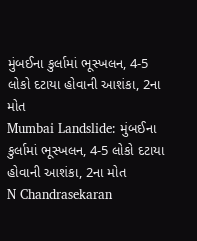મુંબઈના કુર્લામાં ભૂસ્ખલન, 4-5 લોકો દટાયા હોવાની આશંકા, 2ના મોત
Mumbai Landslide: મુંબઈના કુર્લામાં ભૂસ્ખલન, 4-5 લોકો દટાયા હોવાની આશંકા, 2ના મોત
N Chandrasekaran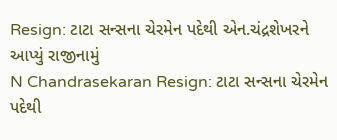Resign: ટાટા સન્સના ચેરમેન પદેથી એન.ચંદ્રશેખરને આપ્યું રાજીનામું
N Chandrasekaran Resign: ટાટા સન્સના ચેરમેન પદેથી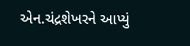એન.ચંદ્રશેખરને આપ્યું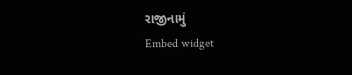રાજીનામું
Embed widget